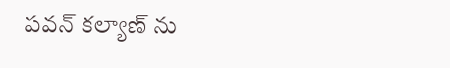పవన్ కల్యాణ్ ను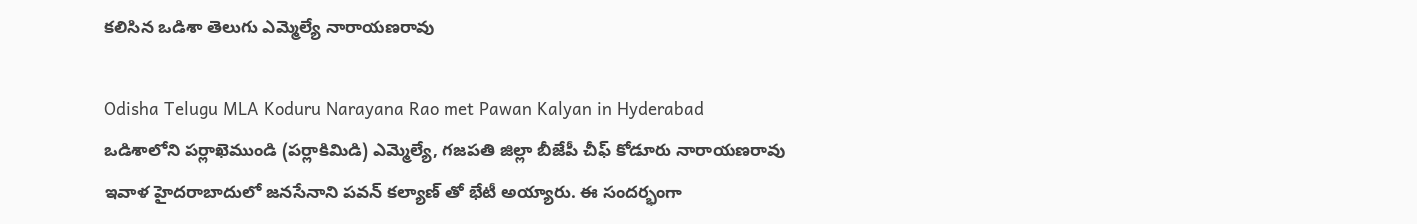కలిసిన ఒడిశా తెలుగు ఎమ్మెల్యే నారాయణరావు

Odisha Telugu MLA Koduru Narayana Rao met Pawan Kalyan in Hyderabad
ఒడిశాలోని పర్లాఖెముండి (పర్లాకిమిడి) ఎమ్మెల్యే, గజపతి జిల్లా బీజేపీ చీఫ్ కోడూరు నారాయణరావు ఇవాళ హైదరాబాదులో జనసేనాని పవన్ కల్యాణ్ తో భేటీ అయ్యారు. ఈ సందర్భంగా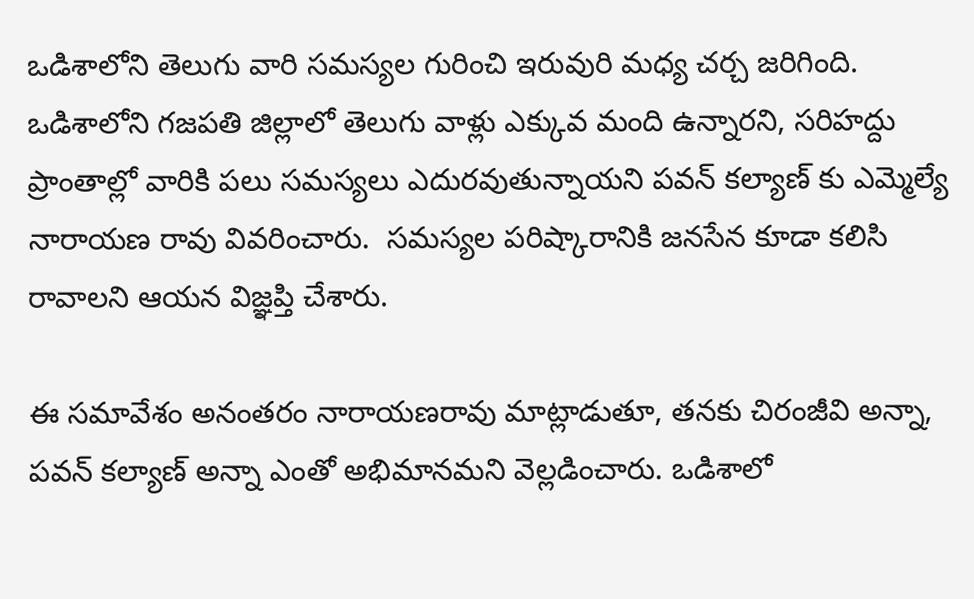ఒడిశాలోని తెలుగు వారి సమస్యల గురించి ఇరువురి మధ్య చర్చ జరిగింది. ఒడిశాలోని గజపతి జిల్లాలో తెలుగు వాళ్లు ఎక్కువ మంది ఉన్నారని, సరిహద్దు ప్రాంతాల్లో వారికి పలు సమస్యలు ఎదురవుతున్నాయని పవన్ కల్యాణ్ కు ఎమ్మెల్యే నారాయణ రావు వివరించారు.  సమస్యల పరిష్కారానికి జనసేన కూడా కలిసి రావాలని ఆయన విజ్ఞప్తి చేశారు.

ఈ సమావేశం అనంతరం నారాయణరావు మాట్లాడుతూ, తనకు చిరంజీవి అన్నా, పవన్ కల్యాణ్ అన్నా ఎంతో అభిమానమని వెల్లడించారు. ఒడిశాలో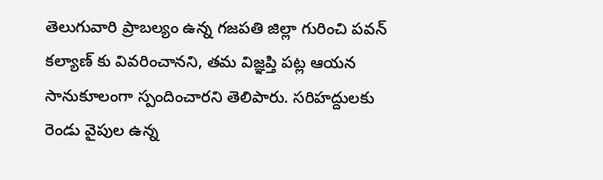తెలుగువారి ప్రాబల్యం ఉన్న గజపతి జిల్లా గురించి పవన్ కల్యాణ్ కు వివరించానని, తమ విజ్ఞప్తి పట్ల ఆయన సానుకూలంగా స్పందించారని తెలిపారు. సరిహద్దులకు రెండు వైపుల ఉన్న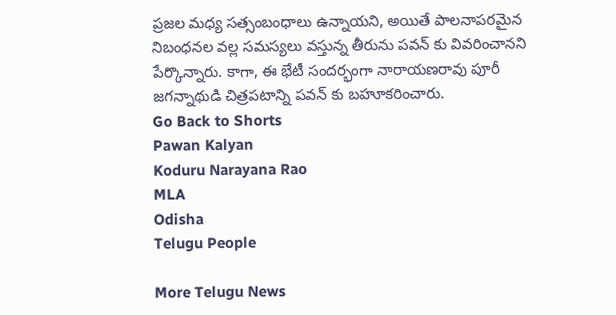ప్రజల మధ్య సత్సంబంధాలు ఉన్నాయని, అయితే పాలనాపరమైన నిబంధనల వల్ల సమస్యలు వస్తున్న తీరును పవన్ కు వివరించానని పేర్కొన్నారు. కాగా, ఈ భేటీ సందర్భంగా నారాయణరావు పూరీ జగన్నాథుడి చిత్రపటాన్ని పవన్ కు బహూకరించారు.
Go Back to Shorts
Pawan Kalyan
Koduru Narayana Rao
MLA
Odisha
Telugu People

More Telugu News